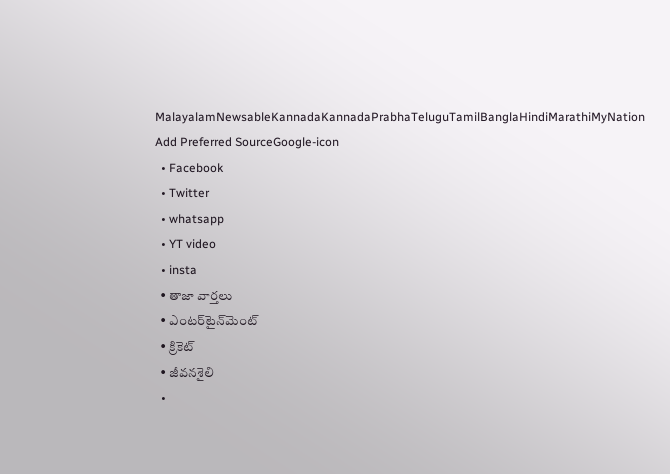MalayalamNewsableKannadaKannadaPrabhaTeluguTamilBanglaHindiMarathiMyNation
Add Preferred SourceGoogle-icon
  • Facebook
  • Twitter
  • whatsapp
  • YT video
  • insta
  • తాజా వార్తలు
  • ఎంటర్‌టైన్‌మెంట్
  • క్రికెట్
  • జీవనశైలి
  •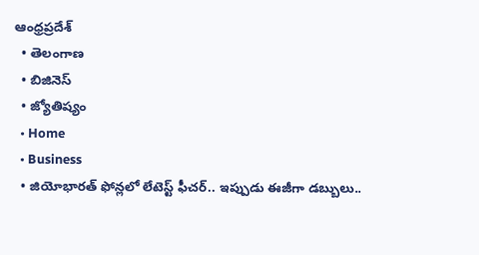ఆంధ్రప్రదేశ్
  • తెలంగాణ
  • బిజినెస్
  • జ్యోతిష్యం
  • Home
  • Business
  • జియోభారత్ ఫోన్లలో లేటెస్ట్ ఫీచర్.. ఇప్పుడు ఈజీగా డబ్బులు..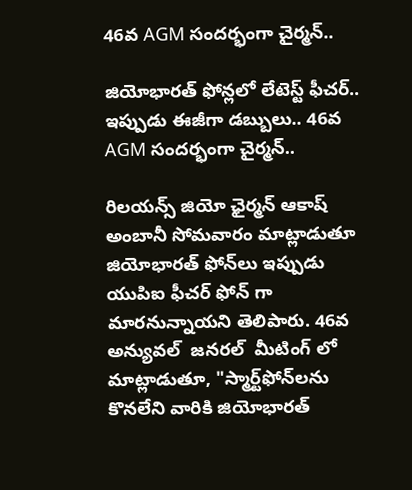46వ AGM సందర్భంగా చైర్మన్..

జియోభారత్ ఫోన్లలో లేటెస్ట్ ఫీచర్.. ఇప్పుడు ఈజీగా డబ్బులు.. 46వ AGM సందర్భంగా చైర్మన్..

రిలయన్స్ జియో ఛైర్మన్ ఆకాష్ అంబానీ సోమవారం మాట్లాడుతూ జియోభారత్ ఫోన్‌లు ఇప్పుడు యుపిఐ ఫీచర్‌ ఫోన్ గా  మారనున్నాయని తెలిపారు. 46వ అన్యువల్  జనరల్  మీటింగ్ లో  మాట్లాడుతూ, "స్మార్ట్‌ఫోన్‌లను కొనలేని వారికి జియోభారత్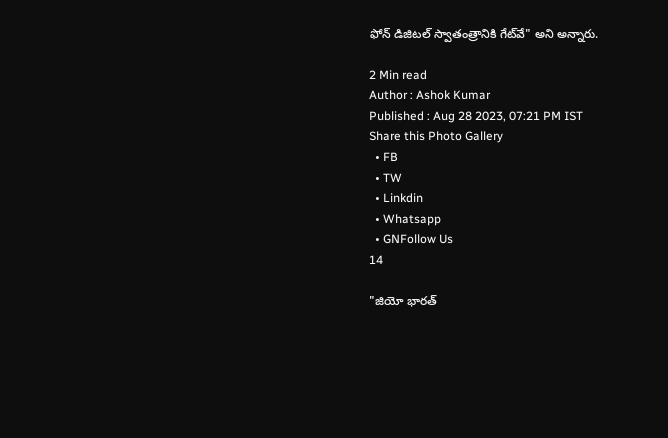ఫోన్ డిజిటల్ స్వాతంత్రానికి గేట్‌వే" అని అన్నారు.

2 Min read
Author : Ashok Kumar
Published : Aug 28 2023, 07:21 PM IST
Share this Photo Gallery
  • FB
  • TW
  • Linkdin
  • Whatsapp
  • GNFollow Us
14

"జియో భారత్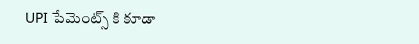UPI పేమెంట్స్ కి కూడా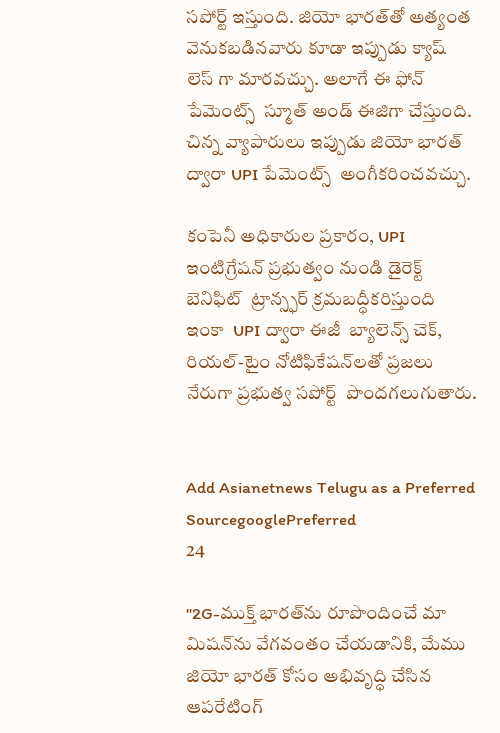సపోర్ట్ ఇస్తుంది. జియో భారత్‌తో అత్యంత వెనుకబడినవారు కూడా ఇప్పుడు క్యాష్ లెస్ గా మారవచ్చు. అలాగే ఈ ఫోన్ పేమెంట్స్  స్మూత్ అండ్ ఈజిగా చేస్తుంది.  చిన్న వ్యాపారులు ఇప్పుడు జియో భారత్ ద్వారా UPI పేమెంట్స్  అంగీకరించవచ్చు.

కంపెనీ అధికారుల ప్రకారం, UPI ఇంటిగ్రేషన్ ప్రభుత్వం నుండి డైరెక్ట్ బెనిఫిట్  ట్రాన్స్ఫర్ క్రమబద్ధీకరిస్తుంది ఇంకా  UPI ద్వారా ఈజీ  బ్యాలెన్స్ చెక్,  రియల్-టైం నోటిఫికేషన్‌లతో ప్రజలు నేరుగా ప్రభుత్వ సపోర్ట్  పొందగలుగుతారు.


Add Asianetnews Telugu as a Preferred SourcegooglePreferred
24

"2G-ముక్త్ భారత్‌ను రూపొందించే మా మిషన్‌ను వేగవంతం చేయడానికి, మేము జియో భారత్ కోసం అభివృద్ధి చేసిన ఆపరేటింగ్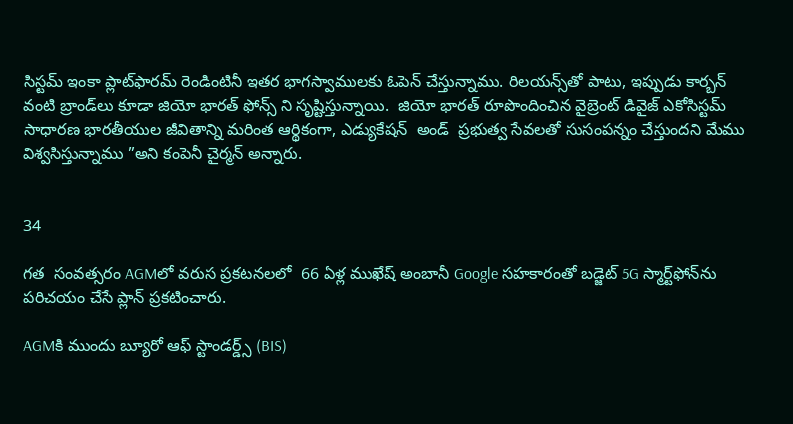సిస్టమ్ ఇంకా ప్లాట్‌ఫారమ్ రెండింటినీ ఇతర భాగస్వాములకు ఓపెన్ చేస్తున్నాము. రిలయన్స్‌తో పాటు, ఇప్పుడు కార్బన్ వంటి బ్రాండ్‌లు కూడా జియో భారత్‌ ఫోన్స్ ని సృష్టిస్తున్నాయి.  జియో భారత్ రూపొందించిన వైబ్రెంట్ డివైజ్ ఎకోసిస్టమ్ సాధారణ భారతీయుల జీవితాన్ని మరింత ఆర్థికంగా, ఎడ్యుకేషన్  అండ్  ప్రభుత్వ సేవలతో సుసంపన్నం చేస్తుందని మేము విశ్వసిస్తున్నాము ”అని కంపెనీ చైర్మన్ అన్నారు.


34

గత  సంవత్సరం AGMలో వరుస ప్రకటనలలో  66 ఏళ్ల ముఖేష్ అంబానీ Google సహకారంతో బడ్జెట్ 5G స్మార్ట్‌ఫోన్‌ను పరిచయం చేసే ప్లాన్ ప్రకటించారు.

AGMకి ముందు బ్యూరో ఆఫ్ స్టాండర్డ్స్ (BIS)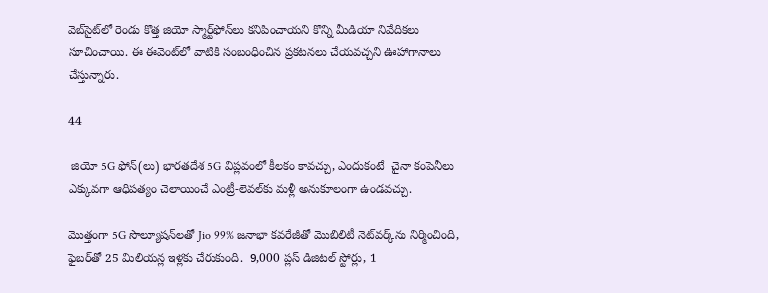వెబ్‌సైట్‌లో రెండు కొత్త జియో స్మార్ట్‌ఫోన్‌లు కనిపించాయని కొన్ని మీడియా నివేదికలు సూచించాయి. ఈ ఈవెంట్‌లో వాటికి సంబంధించిన ప్రకటనలు చేయవచ్చని ఊహాగానాలు చేస్తున్నారు.

44

 జియో 5G ఫోన్(లు) భారతదేశ 5G విప్లవంలో కీలకం కావచ్చు, ఎందుకంటే  చైనా కంపెనీలు ఎక్కువగా ఆధిపత్యం చెలాయించే ఎంట్రీ-లెవల్‌కు మళ్లీ అనుకూలంగా ఉండవచ్చు.

మొత్తంగా 5G సొల్యూషన్‌లతో Jio 99% జనాభా కవరేజీతో మొబిలిటీ నెట్‌వర్క్‌ను నిర్మించింది, ఫైబర్‌తో 25 మిలియన్ల ఇళ్లకు చేరుకుంది.  9,000 ప్లస్ డిజిటల్ స్టోర్లు, 1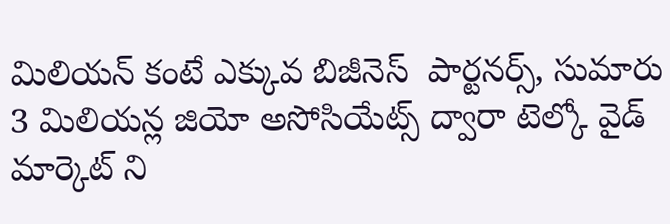మిలియన్ కంటే ఎక్కువ బిజీనెస్  పార్టనర్స్, సుమారు 3 మిలియన్ల జియో అసోసియేట్స్ ద్వారా టెల్కో వైడ్ మార్కెట్ ని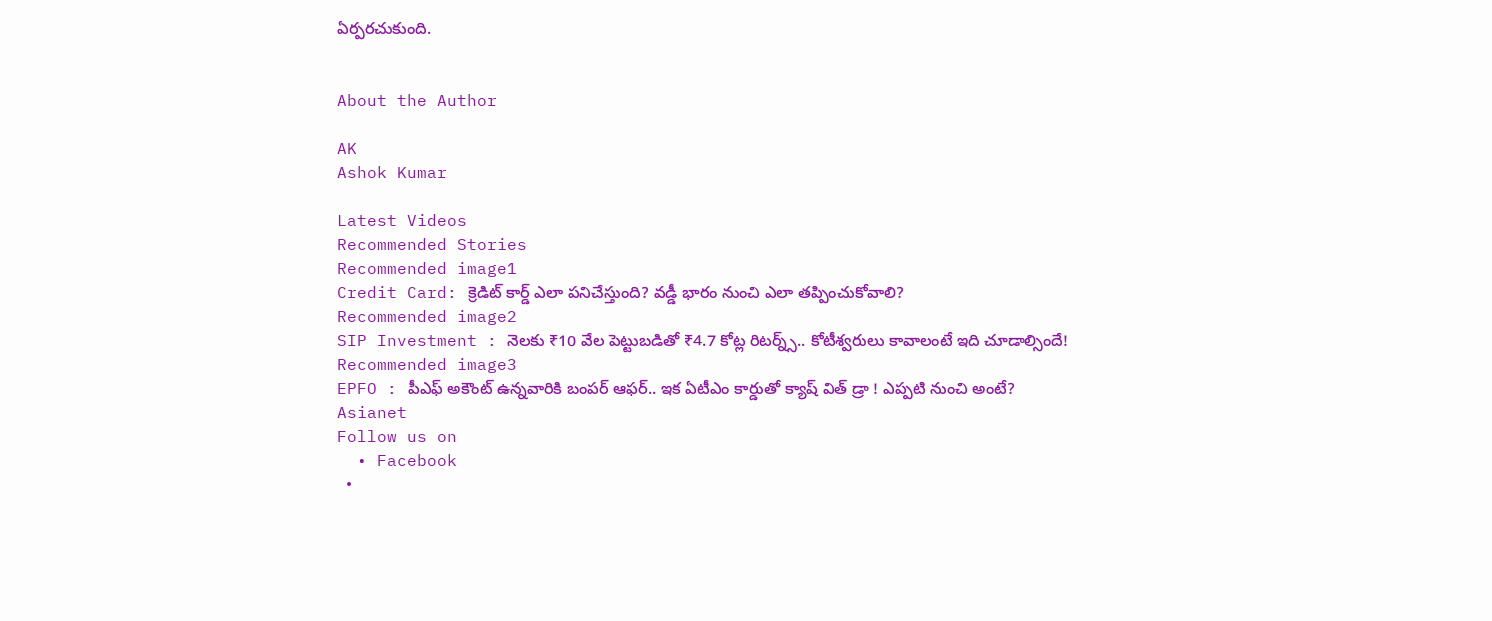ఏర్పరచుకుంది.


About the Author

AK
Ashok Kumar

Latest Videos
Recommended Stories
Recommended image1
Credit Card: క్రెడిట్ కార్డ్ ఎలా పనిచేస్తుంది? వడ్డీ భారం నుంచి ఎలా తప్పించుకోవాలి?
Recommended image2
SIP Investment : నెలకు ₹10 వేల పెట్టుబడితో ₹4.7 కోట్ల రిటర్న్స్.. కోటీశ్వరులు కావాలంటే ఇది చూడాల్సిందే!
Recommended image3
EPFO : పీఎఫ్ అకౌంట్ ఉన్నవారికి బంపర్ ఆఫర్.. ఇక ఏటీఎం కార్డుతో క్యాష్ విత్ డ్రా ! ఎప్పటి నుంచి అంటే?
Asianet
Follow us on
  • Facebook
  •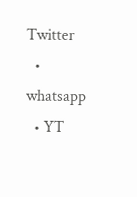Twitter
  • whatsapp
  • YT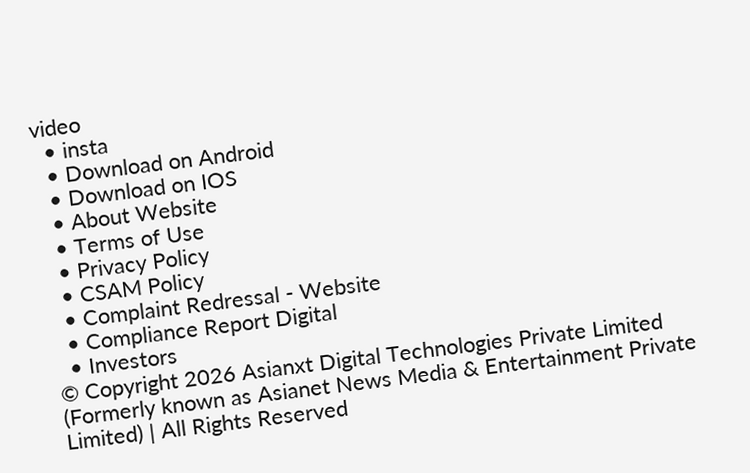video
  • insta
  • Download on Android
  • Download on IOS
  • About Website
  • Terms of Use
  • Privacy Policy
  • CSAM Policy
  • Complaint Redressal - Website
  • Compliance Report Digital
  • Investors
© Copyright 2026 Asianxt Digital Technologies Private Limited (Formerly known as Asianet News Media & Entertainment Private Limited) | All Rights Reserved